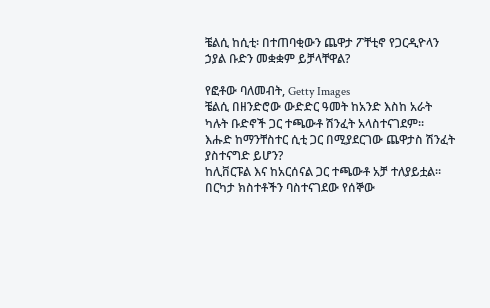ቼልሲ ከሲቲ፡ በተጠባቂውን ጨዋታ ፖቸቲኖ የጋርዲዮላን ኃያል ቡድን መቋቋም ይቻላቸዋል?

የፎቶው ባለመብት, Getty Images
ቼልሲ በዘንድሮው ውድድር ዓመት ከአንድ እስከ አራት ካሉት ቡድኖች ጋር ተጫውቶ ሽንፈት አላስተናገደም።
እሑድ ከማንቸስተር ሲቲ ጋር በሚያደርገው ጨዋታስ ሽንፈት ያስተናግድ ይሆን?
ከሊቨርፑል እና ከአርሰናል ጋር ተጫውቶ አቻ ተለያይቷል። በርካታ ክስተቶችን ባስተናገደው የሰኞው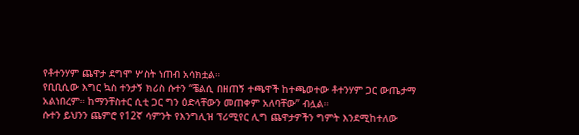የቶተንሃም ጨዋታ ደግሞ ሦስት ነጠብ አሳክቷል።
የቢቢሲው እግር ኳስ ተንታኝ ክሪስ ሱተን “ቼልሲ በዘጠኝ ተጫዋች ከተጫወተው ቶተንሃም ጋር ውጤታማ አልነበረም። ከማንቸስተር ሲቲ ጋር ግን ዕድላቸውን መጠቀም አለባቸው” ብሏል።
ሱተን ይህንን ጨምሮ የ12ኛ ሳምንት የእንግሊዝ ፕሪሚየር ሊግ ጨዋታዎችን ግምት እንደሚከተለው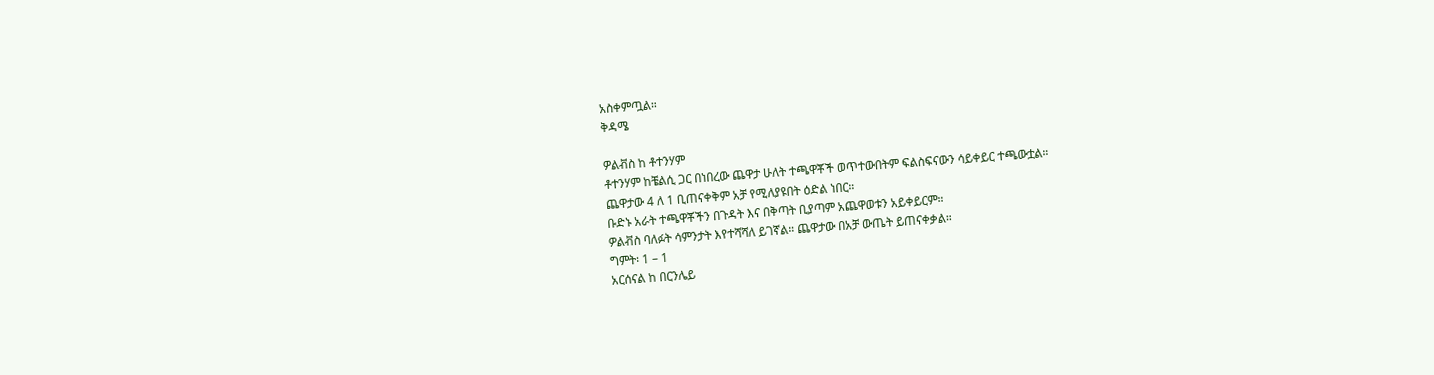አስቀምጧል።
ቅዳሜ

ዎልቭስ ከ ቶተንሃም
ቶተንሃም ከቼልሲ ጋር በነበረው ጨዋታ ሁለት ተጫዋቾች ወጥተውበትም ፍልስፍናውን ሳይቀይር ተጫውቷል።
ጨዋታው 4 ለ 1 ቢጠናቀቅም አቻ የሚለያዩበት ዕድል ነበር።
ቡድኑ አራት ተጫዋቾችን በጉዳት እና በቅጣት ቢያጣም አጨዋወቱን አይቀይርም።
ዎልቭስ ባለፉት ሳምንታት እየተሻሻለ ይገኛል። ጨዋታው በአቻ ውጤት ይጠናቀቃል።
ግምት፡ 1 – 1
አርሰናል ከ በርንሌይ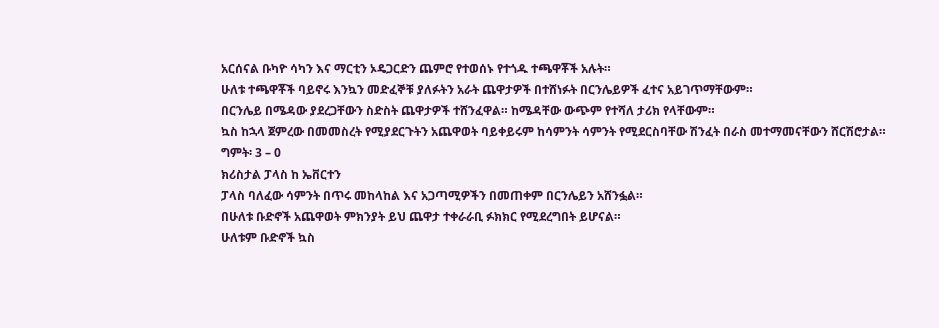አርሰናል ቡካዮ ሳካን እና ማርቲን ኦዴጋርድን ጨምሮ የተወሰኑ የተጎዱ ተጫዋቾች አሉት።
ሁለቱ ተጫዋቾች ባይኖሩ እንኳን መድፈኞቹ ያለፉትን አራት ጨዋታዎች በተሸነፉት በርንሌይዎች ፈተና አይገጥማቸውም።
በርንሌይ በሜዳው ያደረጋቸውን ስድስት ጨዋታዎች ተሸንፈዋል። ከሜዳቸው ውጭም የተሻለ ታሪክ የላቸውም።
ኳስ ከኋላ ጀምረው በመመስረት የሚያደርጉትን አጨዋወት ባይቀይሩም ከሳምንት ሳምንት የሚደርስባቸው ሽንፈት በራስ መተማመናቸውን ሸርሽሮታል።
ግምት፡ 3 – 0
ክሪስታል ፓላስ ከ ኤቨርተን
ፓላስ ባለፈው ሳምንት በጥሩ መከላከል እና አጋጣሚዎችን በመጠቀም በርንሌይን አሸንፏል።
በሁለቱ ቡድኖች አጨዋወት ምክንያት ይህ ጨዋታ ተቀራራቢ ፉክክር የሚደረግበት ይሆናል።
ሁለቱም ቡድኖች ኳስ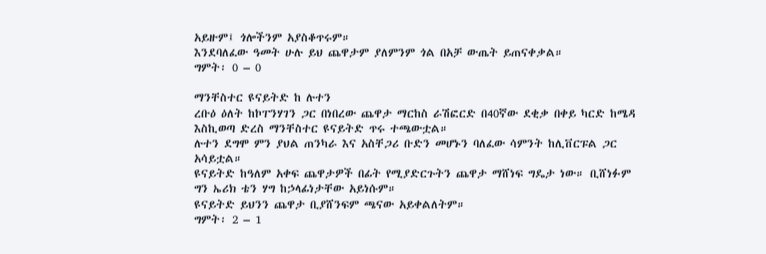አይዙም፤ ጎሎችንም አያስቆጥሩም።
እንደባለፈው ዓመት ሁሉ ይህ ጨዋታም ያለምንም ጎል በአቻ ውጤት ይጠናቀቃል።
ግምት፡ 0 – 0

ማንቸስተር ዩናይትድ ከ ሉተን
ረቡዕ ዕለት ከኮፐንሃገን ጋር በነበረው ጨዋታ ማርከስ ራሽፎርድ በ40ኛው ደቂቃ በቀይ ካርድ ከሜዳ እስኪወጣ ድረስ ማንቸስተር ዩናይትድ ጥሩ ተጫውቷል።
ሉተን ደግሞ ምን ያህል ጠንካራ እና አስቸጋሪ ቡድን መሆኑን ባለፈው ሳምንት ከሊቨርፑል ጋር አሳይቷል።
ዩናይትድ ከዓለም አቀፍ ጨዋታዎች በፊት የሚያድርጉትን ጨዋታ ማሸነፍ ግዴታ ነው። ቢሸነፉም ግን ኤሪክ ቴን ሃግ ከኃላፊነታቸው አይነሱም።
ዩናይትድ ይህንን ጨዋታ ቢያሸንፍም ጫናው አይቀልለትም።
ግምት፡ 2 – 1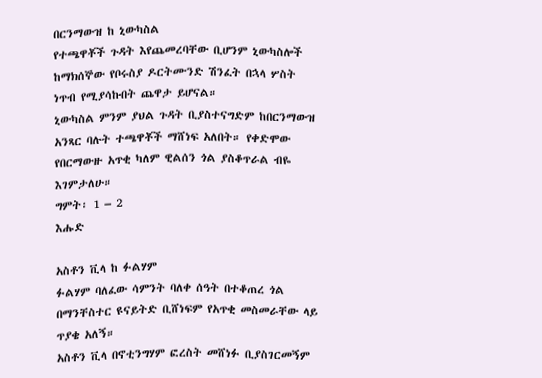በርንማውዝ ከ ኒውካስል
የተጫዋቾች ጉዳት እየጨመረባቸው ቢሆንም ኒውካስሎች ከማክሰኞው የቦሩስያ ዶርትሙንድ ሽንፈት በኋላ ሦስት ነጥብ የሚያሳኩበት ጨዋታ ይሆናል።
ኒውካስል ምንም ያህል ጉዳት ቢያስተናግድም ከበርንማውዝ አንጻር ባሉት ተጫዋቾች ማሸነፍ አለበት። የቀድሞው የበርማውዙ አጥቂ ካለም ዊልሰን ጎል ያስቆጥራል ብዬ እገምታለሁ።
ግምት፡ 1 – 2
እሑድ

አስቶን ቪላ ከ ፉልሃም
ፉልሃም ባለፈው ሳምንት ባለቀ ሰዓት በተቆጠረ ጎል በማንቸስተር ዩናይትድ ቢሸነፍም የአጥቂ መስመራቸው ላይ ጥያቄ አለኝ።
አስቶን ቪላ በኖቲንግሃም ፎረስት መሸነፉ ቢያስገርመኝም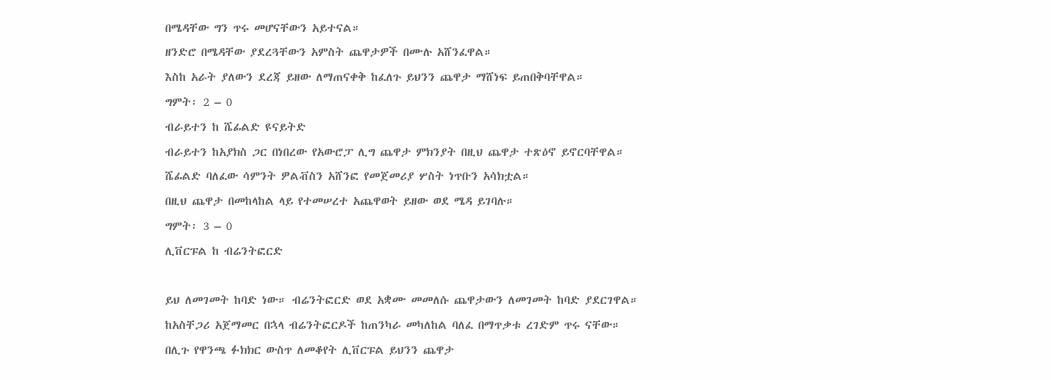በሜዳቸው ግን ጥሩ መሆናቸውን አይተናል።
ዘንድሮ በሜዳቸው ያደረጓቸውን አምስት ጨዋታዎች በሙሉ አሸንፈዋል።
እስከ አራት ያለውን ደረጃ ይዘው ለማጠናቀቅ ከፈለጉ ይህንን ጨዋታ ማሸነፍ ይጠበቅባቸዋል።
ግምት፡ 2 – 0
ብራይተን ከ ሼፊልድ ዩናይትድ
ብራይተን ከአያክስ ጋር በነበረው የአውሮፓ ሊግ ጨዋታ ምክንያት በዚህ ጨዋታ ተጽዕኖ ይኖርባቸዋል።
ሼፊልድ ባለፈው ሳምንት ዎልቭስን አሸንፎ የመጀመሪያ ሦስት ነጥቡን አሳክቷል።
በዚህ ጨዋታ በመከላከል ላይ የተመሠረተ አጨዋወት ይዘው ወደ ሜዳ ይገባሉ።
ግምት፡ 3 – 0
ሊቨርፑል ከ ብሬንትፎርድ

ይህ ለመገመት ከባድ ነው። ብሬንትፎርድ ወደ አቋሙ መመለሱ ጨዋታውን ለመገመት ከባድ ያደርገዋል።
ከአስቸጋሪ አጀማመር በኋላ ብሬንትፎርዶች ከጠንካራ መካለከል ባለፈ በማጥቃቱ ረገድም ጥሩ ናቸው።
በሊጉ የዋንጫ ፉክክር ውስጥ ለመቆየት ሊቨርፑል ይህንን ጨዋታ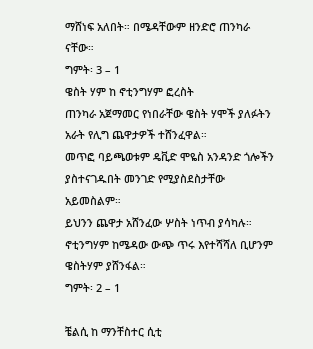ማሸነፍ አለበት። በሜዳቸውም ዘንድሮ ጠንካራ ናቸው።
ግምት፡ 3 – 1
ዌስት ሃም ከ ኖቲንግሃም ፎረስት
ጠንካራ አጀማመር የነበራቸው ዌስት ሃሞች ያለፉትን አራት የሊግ ጨዋታዎች ተሸንፈዋል።
መጥፎ ባይጫወቱም ዴቪድ ሞዬስ አንዳንድ ጎሎችን ያስተናገዱበት መንገድ የሚያስደስታቸው አይመስልም።
ይህንን ጨዋታ አሸንፈው ሦስት ነጥብ ያሳካሉ። ኖቲንግሃም ከሜዳው ውጭ ጥሩ እየተሻሻለ ቢሆንም ዌስትሃም ያሸንፋል።
ግምት፡ 2 – 1

ቼልሲ ከ ማንቸስተር ሲቲ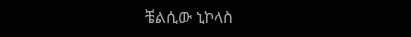ቼልሲው ኒኮላስ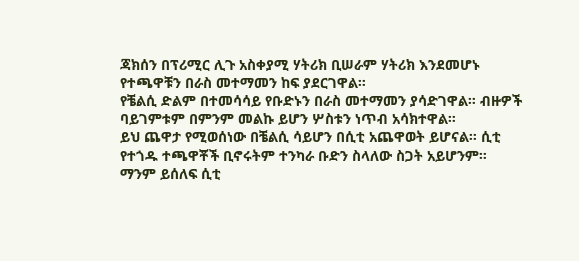ጃክሰን በፕሪሚር ሊጉ አስቀያሚ ሃትሪክ ቢሠራም ሃትሪክ እንደመሆኑ የተጫዋቹን በራስ መተማመን ከፍ ያደርገዋል።
የቼልሲ ድልም በተመሳሳይ የቡድኑን በራስ መተማመን ያሳድገዋል። ብዙዎች ባይገምቱም በምንም መልኩ ይሆን ሦስቱን ነጥብ አሳክተዋል።
ይህ ጨዋታ የሚወሰነው በቼልሲ ሳይሆን በሲቲ አጨዋወት ይሆናል። ሲቲ የተጎዱ ተጫዋቾች ቢኖሩትም ተንካራ ቡድን ስላለው ስጋት አይሆንም።
ማንም ይሰለፍ ሲቲ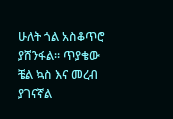ሁለት ጎል አስቆጥሮ ያሸንፋል። ጥያቄው ቼል ኳስ እና መረብ ያገናኛል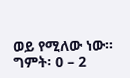ወይ የሚለው ነው።
ግምት፡ 0 – 2